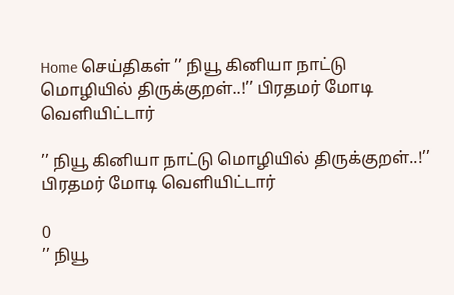Home செய்திகள் ’’ நியூ கினியா நாட்டு மொழியில் திருக்குறள்..!’’ பிரதமர் மோடி வெளியிட்டார்

’’ நியூ கினியா நாட்டு மொழியில் திருக்குறள்..!’’ பிரதமர் மோடி வெளியிட்டார்

0
’’ நியூ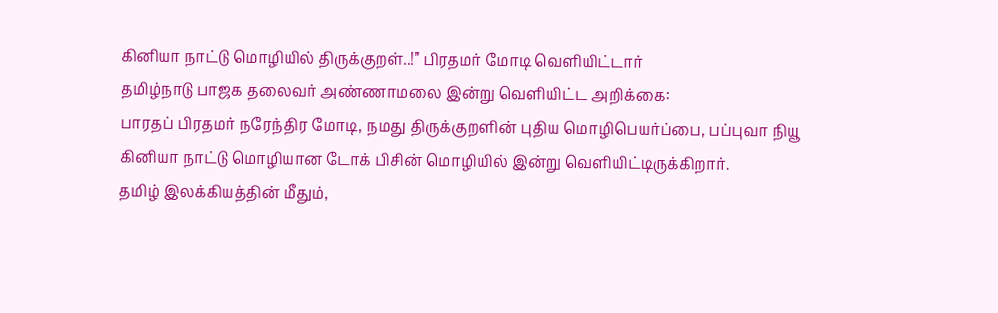கினியா நாட்டு மொழியில் திருக்குறள்..!’’ பிரதமர் மோடி வெளியிட்டார்
தமிழ்நாடு பாஜக தலைவர் அண்ணாமலை இன்று வெளியிட்ட அறிக்கை:
பாரதப் பிரதமர் நரேந்திர மோடி, நமது திருக்குறளின் புதிய மொழிபெயர்ப்பை, பப்புவா நியூ கினியா நாட்டு மொழியான டோக் பிசின் மொழியில் இன்று வெளியிட்டிருக்கிறார்.
தமிழ் இலக்கியத்தின் மீதும்,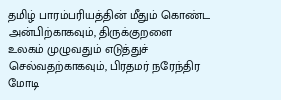தமிழ் பாரம்பரியத்தின் மீதும் கொண்ட அன்பிற்காகவும், திருக்குறளை உலகம் முழுவதும் எடுத்துச் செல்வதற்காகவும், பிரதமர் நரேந்திர மோடி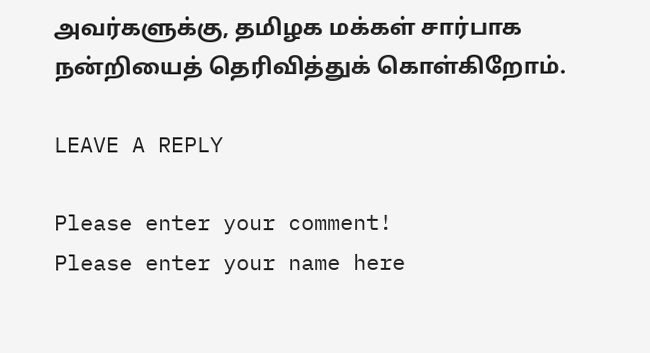அவர்களுக்கு, தமிழக மக்கள் சார்பாக நன்றியைத் தெரிவித்துக் கொள்கிறோம்.

LEAVE A REPLY

Please enter your comment!
Please enter your name here